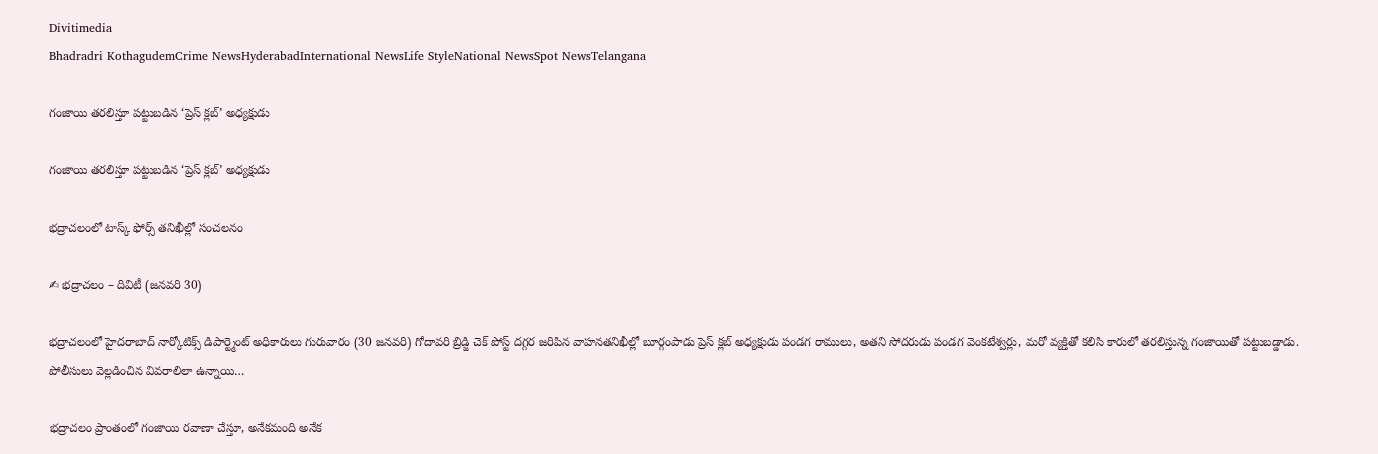Divitimedia
Bhadradri KothagudemCrime NewsHyderabadInternational NewsLife StyleNational NewsSpot NewsTelangana

గంజాయి తరలిస్తూ పట్టుబడిన ‘ప్రెస్ క్లబ్’ అధ్యక్షుడు

గంజాయి తరలిస్తూ పట్టుబడిన ‘ప్రెస్ క్లబ్’ అధ్యక్షుడు

భద్రాచలంలో టాస్క్ ఫోర్స్ తనిఖీల్లో సంచలనం

✍ భద్రాచలం – దివిటీ (జనవరి 30)

భద్రాచలంలో హైదరాబాద్ నార్కోటిక్స్ డిపార్ట్మెంట్ అధికారులు గురువారం (30 జనవరి) గోదావరి బ్రిడ్జి చెక్ పోస్ట్ దగ్గర జరిపిన వాహనతనిఖీల్లో బూర్గంపాడు ప్రెస్ క్లబ్ అధ్యక్షుడు పండగ రాములు, అతని సోదరుడు పండగ వెంకటేశ్వర్లు, మరో వ్యక్తితో కలిసి కారులో తరలిస్తున్న గంజాయితో పట్టుబడ్డాడు. పోలీసులు వెల్లడించిన వివరాలిలా ఉన్నాయి…

భద్రాచలం ప్రాంతంలో గంజాయి రవాణా చేస్తూ, అనేకమంది అనేక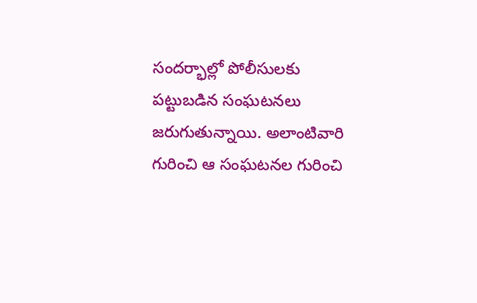సందర్భాల్లో పోలీసులకు పట్టుబడిన సంఘటనలు జరుగుతున్నాయి. అలాంటివారి గురించి ఆ సంఘటనల గురించి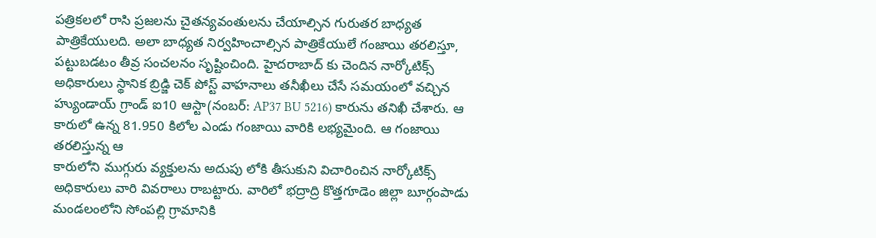పత్రికలలో రాసి ప్రజలను చైతన్యవంతులను చేయాల్సిన గురుతర బాధ్యత పాత్రికేయులది. అలా బాధ్యత నిర్వహించాల్సిన పాత్రికేయులే గంజాయి తరలిస్తూ, పట్టుబడటం తీవ్ర సంచలనం సృష్టించింది. హైదరాబాద్ కు చెందిన నార్కోటిక్స్ అధికారులు స్థానిక బ్రిడ్జి చెక్ పోస్ట్ వాహనాలు తనీఖీలు చేసే సమయంలో వచ్చిన హ్యుండాయ్ గ్రాండ్ ఐ10 ఆస్టా(నంబర్: AP37 BU 5216) కారును తనిఖీ చేశారు. ఆ కారులో ఉన్న 81.950 కిలోల ఎండు గంజాయి వారికి లభ్యమైంది. ఆ గంజాయి తరలిస్తున్న ఆ
కారులోని ముగ్గురు వ్యక్తులను అదుపు లోకి తీసుకుని విచారించిన నార్కోటిక్స్ అధికారులు వారి వివరాలు రాబట్టారు. వారిలో భద్రాద్రి కొత్తగూడెం జిల్లా బూర్గంపాడు మండలంలోని సోంపల్లి గ్రామానికి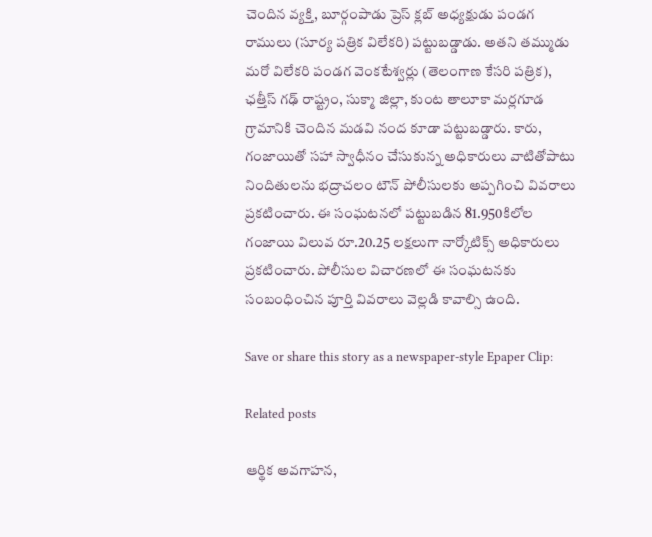చెందిన వ్యక్తి, బూర్గంపాడు ప్రెస్ క్లబ్ అధ్యక్షుడు పండగ రాములు (సూర్య పత్రిక విలేకరి) పట్టుబడ్డాడు. అతని తమ్ముడు మరో విలేకరి పండగ వెంకటేశ్వర్లు (తెలంగాణ కేసరి పత్రిక), ఛత్తీస్ గఢ్ రాష్ట్రం, సుక్మా జిల్లా, కుంట తాలూకా మర్లగూడ గ్రామానికి చెందిన మడవి నంద కూడా పట్టుబడ్డారు. కారు, గంజాయితో సహా స్వాధీనం చేసుకున్న అధికారులు వాటితోపాటు నిందితులను భద్రాచలం టౌన్ పోలీసులకు అప్పగించి వివరాలు ప్రకటించారు. ఈ సంఘటనలో పట్టుబడిన 81.950కిలోల గంజాయి విలువ రూ.20.25 లక్షలుగా నార్కోటిక్స్ అధికారులు ప్రకటించారు. పోలీసుల విచారణలో ఈ సంఘటనకు సంబంధించిన పూర్తి వివరాలు వెల్లడి కావాల్సి ఉంది.

Save or share this story as a newspaper-style Epaper Clip:

Related posts

ఆర్థిక అవగాహన,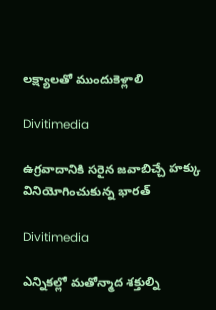లక్ష్యాలతో ముందుకెళ్లాలి

Divitimedia

ఉగ్రవాదానికి సరైన జవాబిచ్చే హక్కు వినియోగించుకున్న భారత్

Divitimedia

ఎన్నికల్లో మతోన్మాద శక్తుల్ని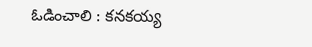ఓడించాలి : కనకయ్య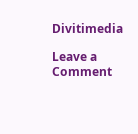Divitimedia

Leave a Comment